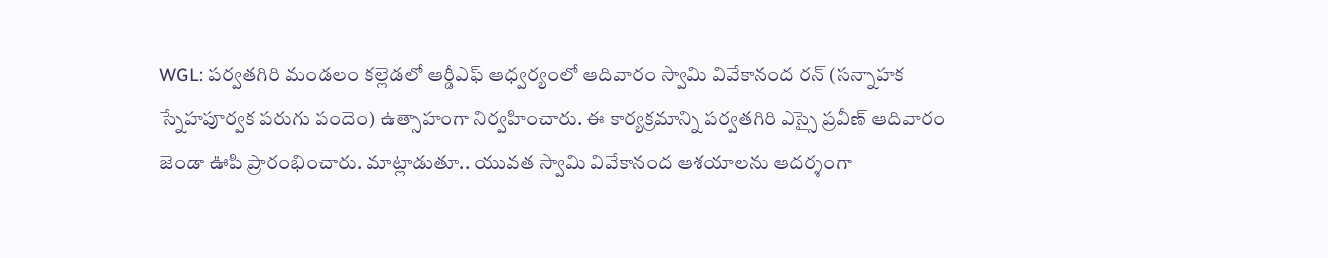WGL: పర్వతగిరి మండలం కల్లెడలో ఆర్డీఎఫ్ ఆధ్వర్యంలో ఆదివారం స్వామి వివేకానంద రన్ (సన్నాహక స్నేహపూర్వక పరుగు పందెం) ఉత్సాహంగా నిర్వహించారు. ఈ కార్యక్రమాన్ని పర్వతగిరి ఎస్సై ప్రవీణ్ ఆదివారం జెండా ఊపి ప్రారంభించారు. మాట్లాడుతూ.. యువత స్వామి వివేకానంద ఆశయాలను ఆదర్శంగా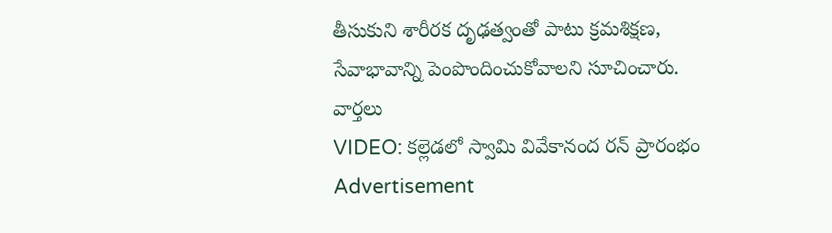తీసుకుని శారీరక దృఢత్వంతో పాటు క్రమశిక్షణ, సేవాభావాన్ని పెంపొందించుకోవాలని సూచించారు.
వార్తలు
VIDEO: కల్లెడలో స్వామి వివేకానంద రన్ ప్రారంభం
Advertisement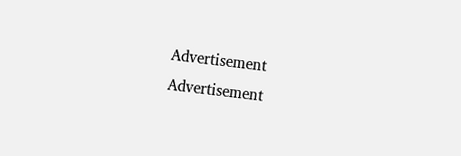Advertisement
Advertisement